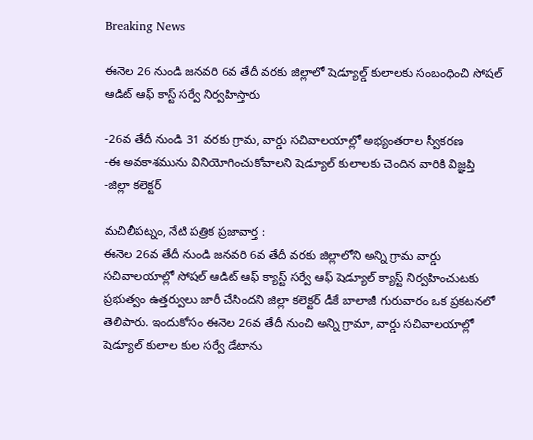Breaking News

ఈనెల 26 నుండి జనవరి 6వ తేదీ వరకు జిల్లాలో షెడ్యూల్డ్ కులాలకు సంబంధించి సోషల్ ఆడిట్ ఆఫ్ కాస్ట్ సర్వే నిర్వహిస్తారు

-26వ తేదీ నుండి 31 వరకు గ్రామ, వార్డు సచివాలయాల్లో అభ్యంతరాల స్వీకరణ
-ఈ అవకాశమును వినియోగించుకోవాలని షెడ్యూల్ కులాలకు చెందిన వారికి విజ్ఞప్తి
-జిల్లా కలెక్టర్

మచిలీపట్నం, నేటి పత్రిక ప్రజావార్త :
ఈనెల 26వ తేదీ నుండి జనవరి 6వ తేదీ వరకు జిల్లాలోని అన్ని గ్రామ వార్డు సచివాలయాల్లో సోషల్ ఆడిట్ ఆఫ్ క్యాస్ట్ సర్వే ఆఫ్ షెడ్యూల్ క్యాస్ట్ నిర్వహించుటకు ప్రభుత్వం ఉత్తర్వులు జారీ చేసిందని జిల్లా కలెక్టర్ డీకే బాలాజీ గురువారం ఒక ప్రకటనలో తెలిపారు. ఇందుకోసం ఈనెల 26వ తేదీ నుంచి అన్ని గ్రామా, వార్డు సచివాలయాల్లో షెడ్యూల్ కులాల కుల సర్వే డేటాను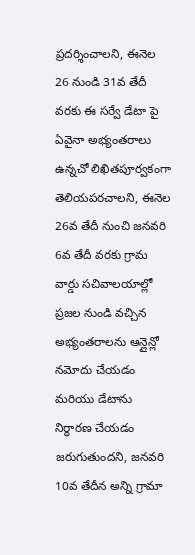ప్రదర్శించాలని, ఈనెల 26 నుండి 31వ తేదీ వరకు ఈ సర్వే డేటా పై ఏవైనా అభ్యంతరాలు ఉన్నచో లిఖితపూర్వకంగా తెలియపరచాలని, ఈనెల 26వ తేదీ నుంచి జనవరి 6వ తేదీ వరకు గ్రామ వార్డు సచివాలయాల్లో ప్రజల నుండి వచ్చిన అభ్యంతరాలను ఆన్లైన్లో నమోదు చేయడం మరియు డేటాను నిర్ధారణ చేయడం జరుగుతుందని, జనవరి 10వ తేదీన అన్ని గ్రామా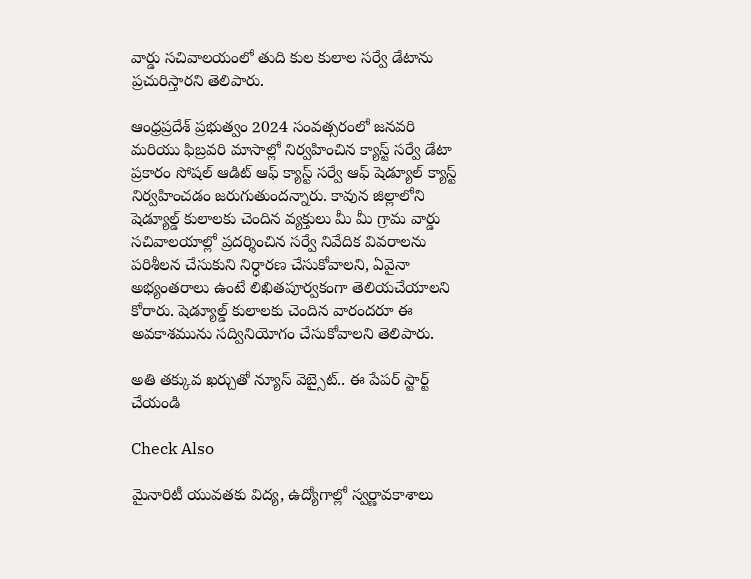వార్డు సచివాలయంలో తుది కుల కులాల సర్వే డేటాను ప్రచురిస్తారని తెలిపారు.

ఆంధ్రప్రదేశ్ ప్రభుత్వం 2024 సంవత్సరంలో జనవరి మరియు ఫిబ్రవరి మాసాల్లో నిర్వహించిన క్యాస్ట్ సర్వే డేటా ప్రకారం సోషల్ ఆడిట్ ఆఫ్ క్యాస్ట్ సర్వే ఆఫ్ షెడ్యూల్ క్యాస్ట్ నిర్వహించడం జరుగుతుందన్నారు. కావున జిల్లాలోని షెడ్యూల్డ్ కులాలకు చెందిన వ్యక్తులు మీ మీ గ్రామ వార్డు సచివాలయాల్లో ప్రదర్శించిన సర్వే నివేదిక వివరాలను పరిశీలన చేసుకుని నిర్ధారణ చేసుకోవాలని, ఏవైనా అభ్యంతరాలు ఉంటే లిఖితపూర్వకంగా తెలియచేయాలని కోరారు. షెడ్యూల్డ్ కులాలకు చెందిన వారందరూ ఈ అవకాశమును సద్వినియోగం చేసుకోవాలని తెలిపారు.

అతి తక్కువ ఖర్చుతో న్యూస్ వెబ్సైట్.. ఈ పేపర్ స్టార్ట్ చేయండి

Check Also

మైనారిటీ యువతకు విద్య, ఉద్యోగాల్లో స్వర్ణావకాశాలు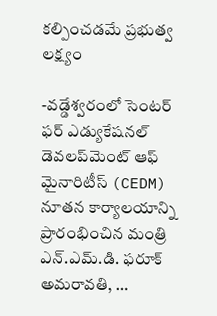కల్పించడమే ప్రభుత్వ లక్ష్యం

-వడ్డేశ్వరంలో సెంటర్ ఫర్ ఎడ్యుకేషనల్ డెవలప్‌మెంట్ ఆఫ్ మైనారిటీస్ (CEDM) నూతన కార్యాలయాన్ని ప్రారంభించిన మంత్రి ఎన్.ఎమ్.డి. ఫరూక్ అమరావతి, …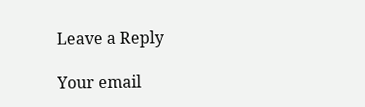Leave a Reply

Your email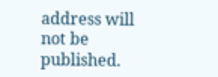address will not be published.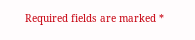Required fields are marked *